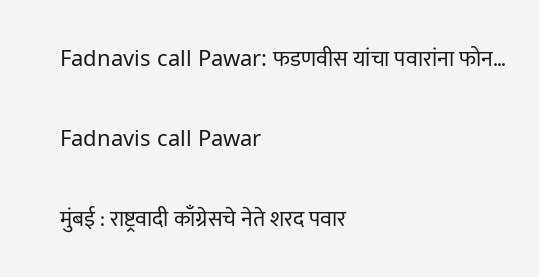Fadnavis call Pawar: फडणवीस यांचा पवारांना फोन…

Fadnavis call Pawar

मुंबई : राष्ट्रवादी काँग्रेसचे नेते शरद पवार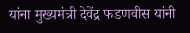यांना मुख्यमंत्री देवेंद्र फडणवीस यांनी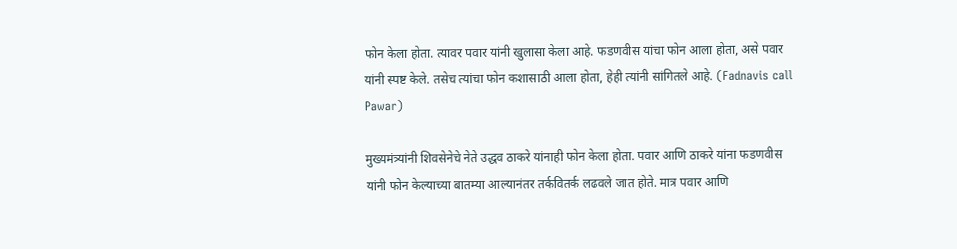फोन केला होता. त्यावर पवार यांनी खुलासा केला आहे. फडणवीस यांचा फोन आला होता, असे पवार यांनी स्पष्ट केले. तसेच त्यांचा फोन कशासाठी आला होता, हेही त्यांनी सांगितले आहे. (Fadnavis call Pawar)

मुख्यमंत्र्यांनी शिवसेनेचे नेते उद्धव ठाकरे यांनाही फोन केला होता. पवार आणि ठाकरे यांना फडणवीस यांनी फोन केल्याच्या बातम्या आल्यानंतर तर्कवितर्क लढवले जात होते. मात्र पवार आणि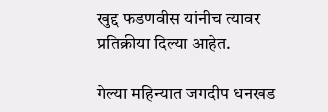खुद्द फडणवीस यांनीच त्यावर प्रतिक्रीया दिल्या आहेत.

गेल्या महिन्यात जगदीप धनखड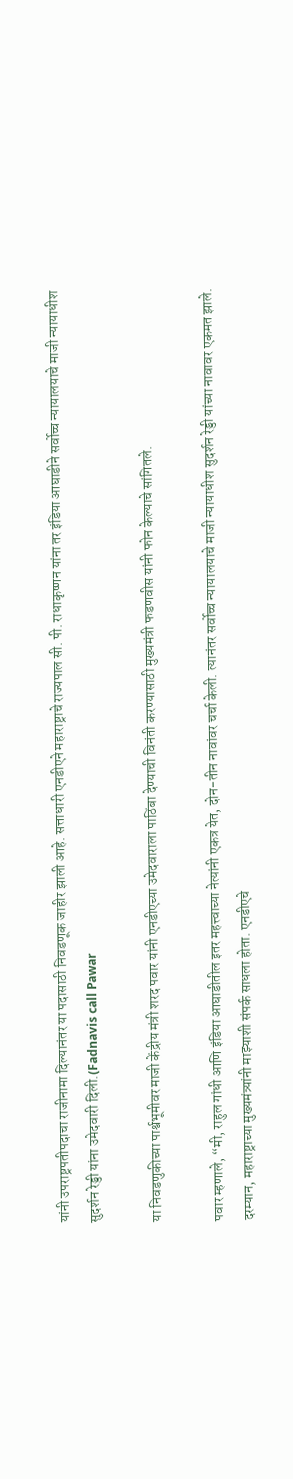यांनी उपराष्ट्रपतीपदाचा राजीनामा दिल्यानंतर या पदासाठी निवडणूक जाहीर झाली आहे. सत्ताधारी एनडीएने महाराष्ट्राचे राज्यपाल सी. पी. राधाकृष्णन यांना तर इंडिया आघाडीने सर्वोच्च न्यायालयाचे माजी न्यायाधीश सुदर्शन रेड्डी यांना उमेदवारी दिली.(Fadnavis call Pawar

या निवडणुकीच्या पार्श्वभूमीवर माजी केंद्रीय मंत्री शरद पवार यांनी एनडीएच्या उमेदवाराला पाठिंबा देण्याची विनंती करण्यासाठी मुख्यमंत्री फडणवीस यांनी फोन केल्याचे सांगितले.

पवार म्हणाले, “मी, राहुल गांधी आणि इंडिया आघाडीतील इतर महत्त्वाच्या नेत्यांनी एकत्र येत, दोन-तीन नावांवर चर्चा केली. त्यानंतर सर्वोच्च न्यायालयाचे माजी न्यायाधीश सुदर्शन रेड्डी यांच्या नावावर एकमत झाले. दरम्यान, महाराष्ट्राच्या मुख्यमंत्र्यांनी माझ्याशी संपर्क साधला होता. एनडीएचे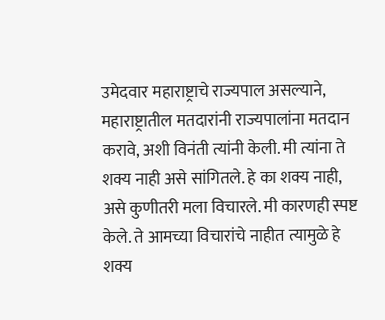उमेदवार महाराष्ट्राचे राज्यपाल असल्याने, महाराष्ट्रातील मतदारांनी राज्यपालांना मतदान करावे, अशी विनंती त्यांनी केली. मी त्यांना ते शक्य नाही असे सांगितले. हे का शक्य नाही, असे कुणीतरी मला विचारले. मी कारणही स्पष्ट केले. ते आमच्या विचारांचे नाहीत त्यामुळे हे शक्य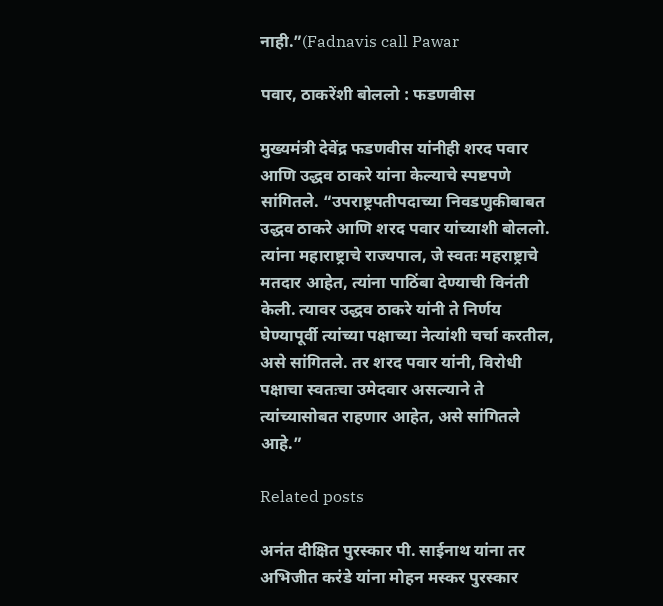नाही.”(Fadnavis call Pawar

पवार, ठाकरेंशी बोललो : फडणवीस

मुख्यमंत्री देवेंद्र फडणवीस यांनीही शरद पवार आणि उद्धव ठाकरे यांना केल्याचे स्पष्टपणे सांगितले. “उपराष्ट्रपतीपदाच्या निवडणुकीबाबत उद्धव ठाकरे आणि शरद पवार यांच्याशी बोललो. त्यांना महाराष्ट्राचे राज्यपाल, जे स्वतः महराष्ट्राचे मतदार आहेत, त्यांना पाठिंबा देण्याची विनंती केली. त्यावर उद्धव ठाकरे यांनी ते निर्णय घेण्यापूर्वी त्यांच्या पक्षाच्या नेत्यांशी चर्चा करतील, असे सांगितले. तर शरद पवार यांनी, विरोधी पक्षाचा स्वतःचा उमेदवार असल्याने ते त्यांच्यासोबत राहणार आहेत, असे सांगितले आहे.”

Related posts

अनंत दीक्षित पुरस्कार पी. साईनाथ यांना तर अभिजीत करंडे यांना मोहन मस्कर पुरस्कार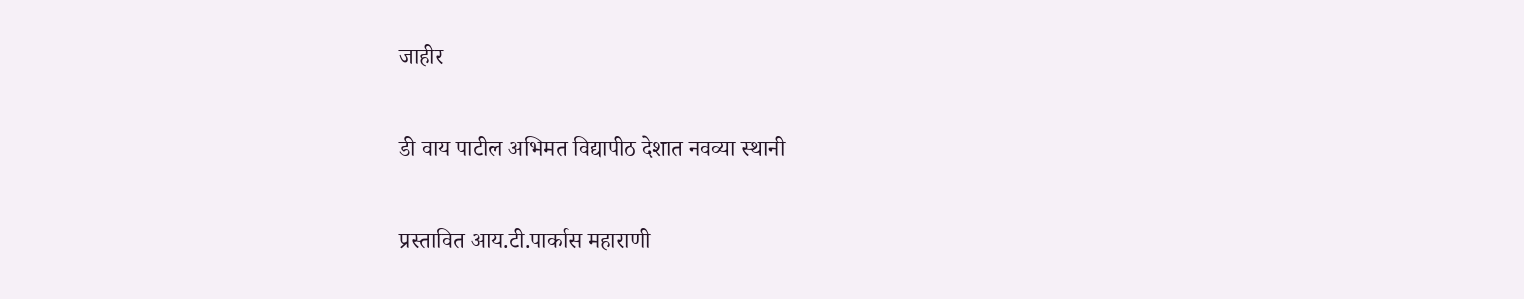जाहीर

डी वाय पाटील अभिमत विद्यापीठ देशात नवव्या स्थानी

प्रस्तावित आय.टी.पार्कास महाराणी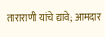ताराराणी यांचे द्यावे; आमदार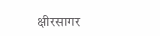क्षीरसागर